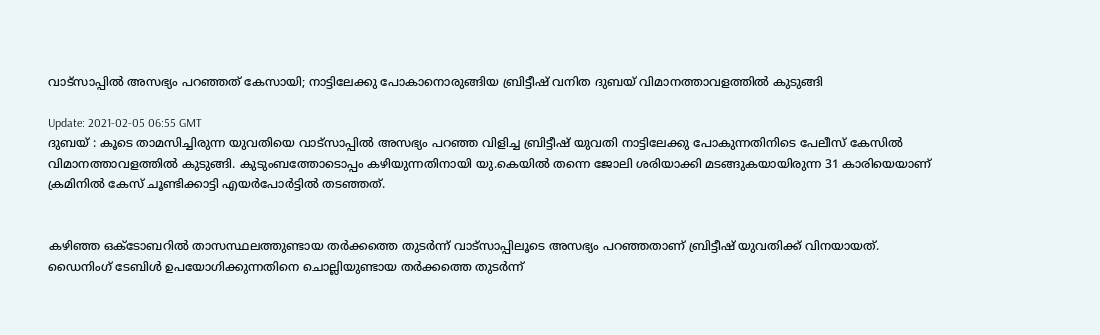വാട്‌സാപ്പില്‍ അസഭ്യം പറഞ്ഞത് കേസായി; നാട്ടിലേക്കു പോകാനൊരുങ്ങിയ ബ്രിട്ടീഷ് വനിത ദുബയ് വിമാനത്താവളത്തില്‍ കുടുങ്ങി

Update: 2021-02-05 06:55 GMT
ദുബയ് : കൂടെ താമസിച്ചിരുന്ന യുവതിയെ വാട്‌സാപ്പില്‍ അസഭ്യം പറഞ്ഞ വിളിച്ച ബ്രിട്ടീഷ് യുവതി നാട്ടിലേക്കു പോകുന്നതിനിടെ പേലീസ് കേസില്‍ വിമാനത്താവളത്തില്‍ കുടുങ്ങി. കുടുംബത്തോടൊപ്പം കഴിയുന്നതിനായി യു.കെയില്‍ തന്നെ ജോലി ശരിയാക്കി മടങ്ങുകയായിരുന്ന 31 കാരിയെയാണ് ക്രമിനില്‍ കേസ് ചൂണ്ടിക്കാട്ടി എയര്‍പോര്‍ട്ടില്‍ തടഞ്ഞത്.


കഴിഞ്ഞ ഒക്ടോബറില്‍ താസസ്ഥലത്തുണ്ടായ തര്‍ക്കത്തെ തുടര്‍ന്ന് വാട്‌സാപ്പിലൂടെ അസഭ്യം പറഞ്ഞതാണ് ബ്രിട്ടീഷ് യുവതിക്ക് വിനയായത്. ഡൈനിംഗ് ടേബിള്‍ ഉപയോഗിക്കുന്നതിനെ ചൊല്ലിയുണ്ടായ തര്‍ക്കത്തെ തുടര്‍ന്ന്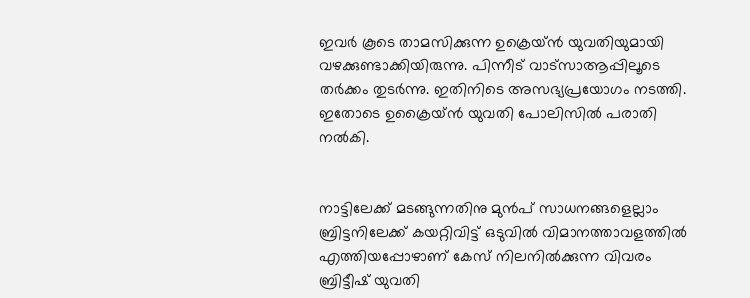ഇവര്‍ കൂടെ താമസിക്കുന്ന ഉക്രെയ്ന്‍ യുവതിയുമായി വഴക്കുണ്ടാക്കിയിരുന്നു. പിന്നീട് വാട്‌സാആപ്പിലൂടെ തര്‍ക്കം തുടര്‍ന്നു. ഇതിനിടെ അസഭ്യപ്രയോഗം നടത്തി. ഇതോടെ ഉക്രൈയ്ന്‍ യുവതി പോലിസില്‍ പരാതി നല്‍കി.


നാട്ടിലേക്ക് മടങ്ങുന്നതിനു മുന്‍പ് സാധനങ്ങളെല്ലാം ബ്രിട്ടനിലേക്ക് കയറ്റിവിട്ട് ഒടുവില്‍ വിമാനത്താവളത്തില്‍ എത്തിയപ്പോഴാണ് കേസ് നിലനില്‍ക്കുന്ന വിവരം ബ്രിട്ടീഷ് യുവതി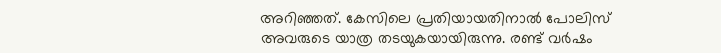അറിഞ്ഞത്. കേസിലെ പ്രതിയായതിനാല്‍ പോലിസ് അവരുടെ യാത്ര തടയുകയായിരുന്നു. രണ്ട് വര്‍ഷം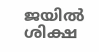ജയില്‍ ശിക്ഷ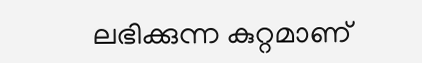ലഭിക്കുന്ന കുറ്റമാണ്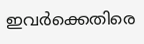ഇവര്‍ക്കെതിരെ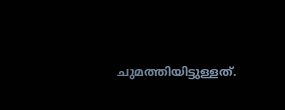ചുമത്തിയിട്ടുള്ളത്.